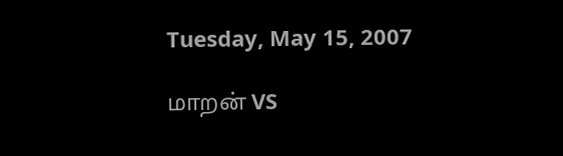Tuesday, May 15, 2007

மாறன் VS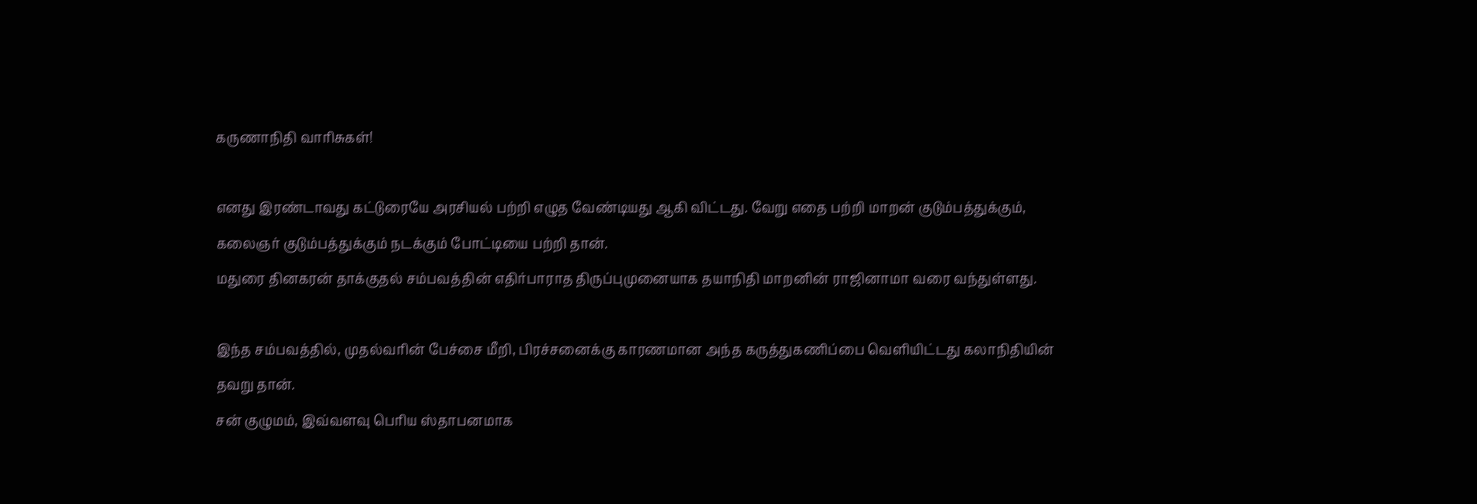கருணாநிதி வாரிசுகள்!

எனது இரண்டாவது கட்டுரையே அரசியல் பற்றி எழுத வேண்டியது ஆகி விட்டது. வேறு எதை பற்றி மாறன் குடும்பத்துக்கும், கலைஞர் குடும்பத்துக்கும் நடக்கும் போட்டியை பற்றி தான்.
மதுரை தினகரன் தாக்குதல் சம்பவத்தின் எதிர்பாராத திருப்புமுனையாக தயாநிதி மாறனின் ராஜினாமா வரை வந்துள்ளது.

இந்த சம்பவத்தில், முதல்வரின் பேச்சை மீறி, பிரச்சனைக்கு காரணமான அந்த கருத்துகணிப்பை வெளியிட்டது கலாநிதியின் தவறு தான்.
சன் குழுமம், இவ்வளவு பெரிய ஸ்தாபனமாக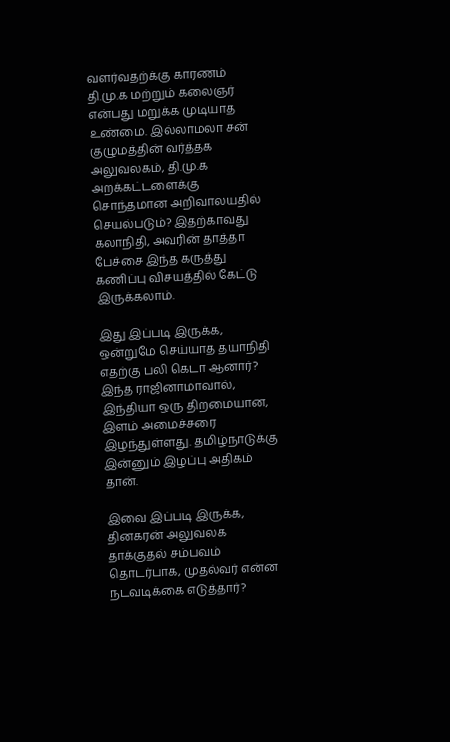வளர்வதற்க்கு காரணம் தி.மு.க மற்றும் கலைஞர் என்பது மறுக்க முடியாத உண்மை. இல்லாமலா சன் குழுமத்தின் வர்த்தக அலுவலகம், தி.மு.க அறக்கட்டளைக்கு சொந்தமான அறிவாலயதில் செயல்படும்? இதற்காவது கலாநிதி, அவரின் தாத்தா பேச்சை இந்த கருத்து கணிப்பு விசயத்தில் கேட்டு இருக்கலாம்.

இது இப்படி இருக்க, ஒன்றுமே செய்யாத தயாநிதி எதற்கு பலி கெடா ஆனார்? இந்த ராஜினாமாவால், இந்தியா ஒரு திறமையான, இளம் அமைச்சரை இழந்துள்ளது. தமிழ்நாடுக்கு இன்னும் இழப்பு அதிகம் தான்.

இவை இப்படி இருக்க, தினகரன் அலுவலக தாக்குதல் சம்பவம் தொடர்பாக, முதல்வர் என்ன நடவடிக்கை எடுத்தார்?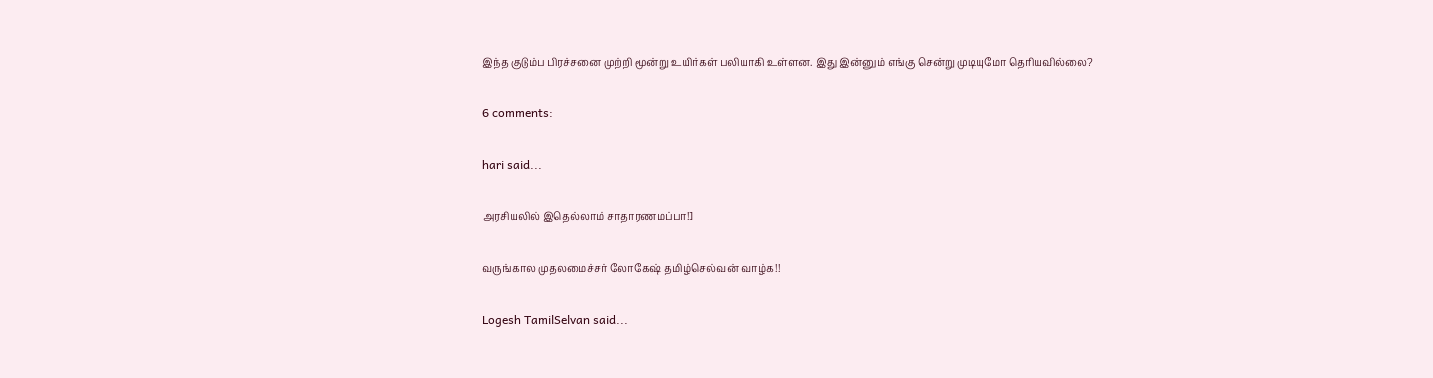இந்த குடும்ப பிரச்சனை முற்றி மூன்று உயிர்கள் பலியாகி உள்ளன. இது இன்னும் எங்கு சென்று முடியுமோ தெரியவில்லை?

6 comments:

hari said...

அரசியலில் இதெல்லாம் சாதாரணமப்பா!]

வருங்கால முதலமைச்சர் லோகேஷ் தமிழ்செல்வன் வாழ்க!!

Logesh TamilSelvan said...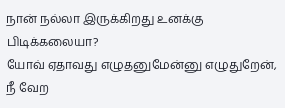நான் நல்லா இருக்கிறது உனக்கு பிடிக்கலையா?
யோவ் ஏதாவது எழுதனுமேன்னு எழுதுறேன்,
நீ வேற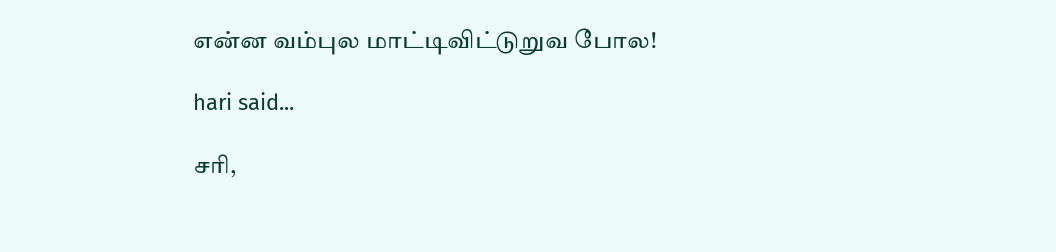என்ன வம்புல மாட்டிவிட்டுறுவ போல!

hari said...

சரி,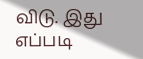விடு. இது எப்படி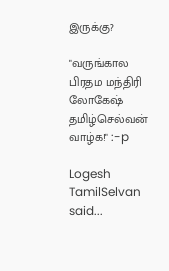இருக்கு?

"வருங்கால பிரதம மந்திரி லோகேஷ் தமிழ்செல்வன் வாழ்க!" :-p

Logesh TamilSelvan said...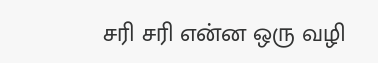சரி சரி என்ன ஒரு வழி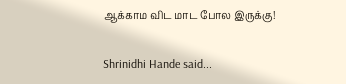ஆக்காம விட மாட போல இருக்கு!

Shrinidhi Hande said...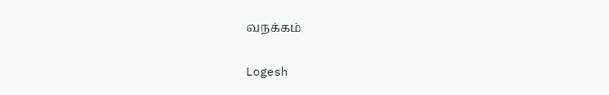வநக்கம்

Logesh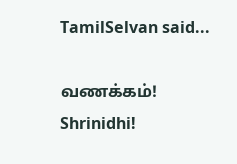TamilSelvan said...

வணக்கம்! Shrinidhi!